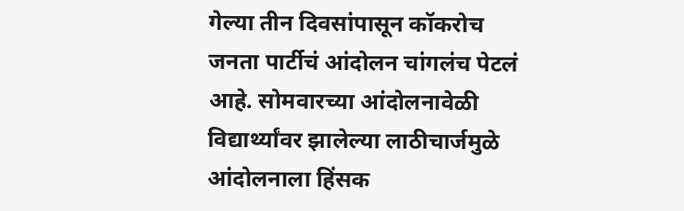गेल्या तीन दिवसांपासून कॉकरोच जनता पार्टीचं आंदोलन चांगलंच पेटलं आहे. सोमवारच्या आंदोलनावेळी विद्यार्थ्यांवर झालेल्या लाठीचार्जमुळे आंदोलनाला हिंसक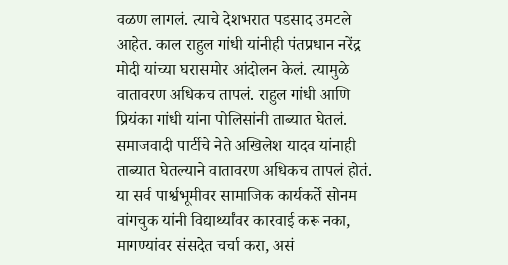वळण लागलं. त्याचे देशभरात पडसाद उमटले आहेत. काल राहुल गांधी यांनीही पंतप्रधान नरेंद्र मोदी यांच्या घरासमोर आंदोलन केलं. त्यामुळे वातावरण अधिकच तापलं. राहुल गांधी आणि प्रियंका गांधी यांना पोलिसांनी ताब्यात घेतलं. समाजवादी पार्टीचे नेते अखिलेश यादव यांनाही ताब्यात घेतल्याने वातावरण अधिकच तापलं होतं. या सर्व पार्श्वभूमीवर सामाजिक कार्यकर्ते सोनम वांगचुक यांनी विद्यार्थ्यांवर कारवाई करू नका, मागण्यांवर संसदेत चर्चा करा, असं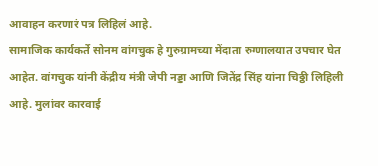आवाहन करणारं पत्र लिहिलं आहे.
सामाजिक कार्यकर्ते सोनम वांगचुक हे गुरुग्रामच्या मेंदाता रुग्णालयात उपचार घेत आहेत. वांगचुक यांनी केंद्रीय मंत्री जेपी नड्डा आणि जितेंद्र सिंह यांना चिठ्ठी लिहिली आहे. मुलांवर कारवाई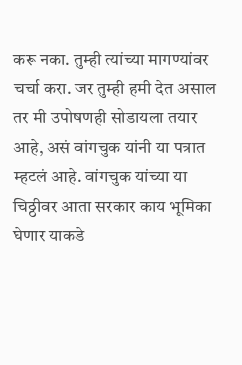करू नका. तुम्ही त्यांच्या मागण्यांवर चर्चा करा. जर तुम्ही हमी देत असाल तर मी उपोषणही सोडायला तयार आहे, असं वांगचुक यांनी या पत्रात म्हटलं आहे. वांगचुक यांच्या या चिठ्ठीवर आता सरकार काय भूमिका घेणार याकडे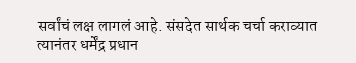सर्वांचं लक्ष लागलं आहे. संसदेत सार्थक चर्चा कराव्यात त्यानंतर धर्मेंद्र प्रधान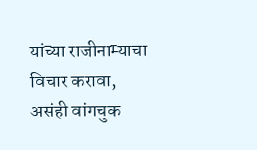यांच्या राजीनाम्याचा विचार करावा, असंही वांगचुक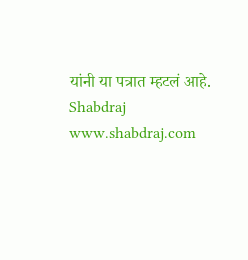यांनी या पत्रात म्हटलं आहे.
Shabdraj www.shabdraj.com